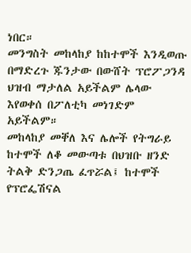ነበር።
መንግስት መከላከያ ከከተሞች እንዲወጡ በማድረጉ ጁንታው በውሸት ፕሮፖጋንዳ ህዝብ ማታለል አይችልም ሌላው እየወቀሰ በፖለቲካ መነገድም አይችልም።
መከላከያ መቐለ እና ሌሎች የትግራይ ከተሞች ለቆ መውጣቱ በህዝቡ ዘንድ ትልቅ ድንጋጤ ፈጥሯል፤ ከተሞች የፕሮፌሽናል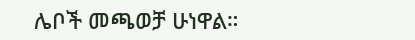ሌቦች መጫወቻ ሁነዋል።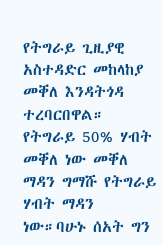የትግራይ ጊዚያዊ አስተዳድር መከላከያ መቐለ እንዳትጎዳ ተረባርበዋል። የትግራይ 50% ሃብት መቐለ ነው መቐለ ማዳን ግማሹ የትግራይ ሃብት ማዳን ነው።ባሁኑ ሰአት ግን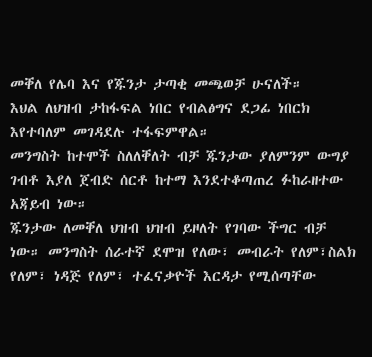መቐለ የሌባ እና የጁንታ ታጣቂ መጫወቻ ሁናለች።
እህል ለህዝብ ታከፋፍል ነበር የብልፅግና ደጋፊ ነበርክ እየተባለም መገዳደሉ ተፋፍምዋል።
መንግስት ከተሞች ስለለቐለት ብቻ ጁንታው ያለምንም ውግያ ገብቶ እያለ ጀብድ ሰርቶ ከተማ እንደተቆጣጠረ ፉከራዘተው አጃይብ ነው።
ጁንታው ለመቐለ ህዝብ ህዝብ ይዞለት የገባው ችግር ብቻ ነው። መንግስት ሰራተኛ ደሞዝ የለው፣ መብራት የለም፣ስልክ የለም፣ ነዳጅ የለም፣ ተፈናቃዮች እርዳታ የሚሰጣቸው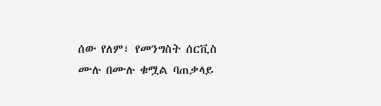ሰው የለም፣ የመንግስት ሰርቪስ ሙሉ በሙሉ ቁሟል ባጠቃላይ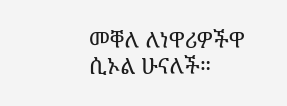መቐለ ለነዋሪዎችዋ ሲኦል ሁናለች።